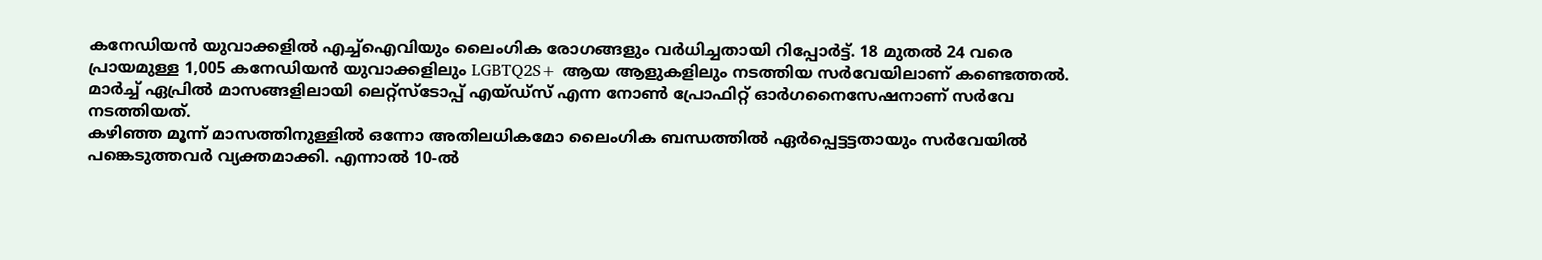കനേഡിയൻ യുവാക്കളിൽ എച്ച്ഐവിയും ലൈംഗിക രോഗങ്ങളും വർധിച്ചതായി റിപ്പോർട്ട്. 18 മുതൽ 24 വരെ പ്രായമുള്ള 1,005 കനേഡിയൻ യുവാക്കളിലും LGBTQ2S+ ആയ ആളുകളിലും നടത്തിയ സർവേയിലാണ് കണ്ടെത്തൽ. മാർച്ച് ഏപ്രിൽ മാസങ്ങളിലായി ലെറ്റ്സ്ടോപ്പ് എയ്ഡ്സ് എന്ന നോൺ പ്രോഫിറ്റ് ഓർഗനൈസേഷനാണ് സർവേ നടത്തിയത്.
കഴിഞ്ഞ മൂന്ന് മാസത്തിനുള്ളിൽ ഒന്നോ അതിലധികമോ ലൈംഗിക ബന്ധത്തിൽ ഏർപ്പെട്ടട്ടതായും സർവേയിൽ പങ്കെടുത്തവർ വ്യക്തമാക്കി. എന്നാൽ 10-ൽ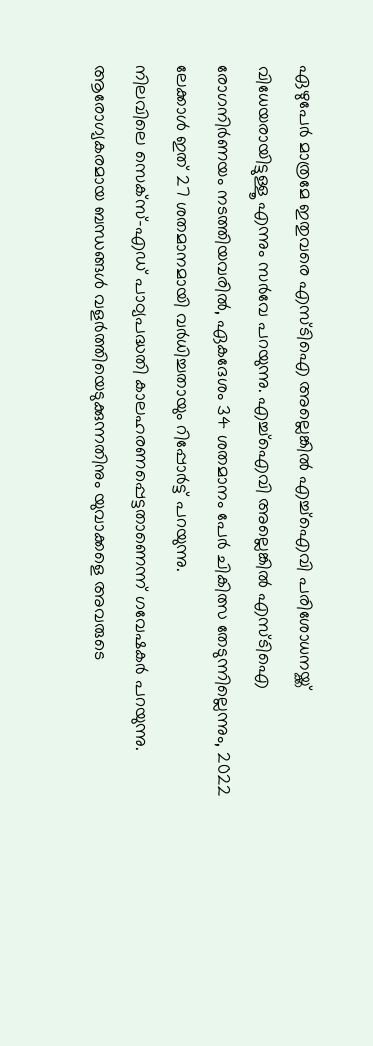ഏഴുപേർ മാത്രമേ ഇതുവരെ എസ്ടിഐ അല്ലെങ്കിൽ എച്ച്ഐവി പരിശോധനയ്ക്ക് വിധേയരായിട്ടുള്ളൂ എന്നും സർവേ പറയുന്നു. എച്ച്ഐവി അല്ലെങ്കിൽ എസ്ടിഐ രോഗനിർണയം നടത്തിയവരിൽ, ഏകദേശം 34 ശതമാനം പേർ ചികിത്സ തേടുന്നില്ലെന്നും, 2022 ലേക്കാൾ ഇത് 27 ശതമാനമായി വർധിച്ചതായും റിപ്പോർട്ട് പറയുന്നു.
നിലവിലെ സെക്സ്-എഡ് പാഠ്യപദ്ധതി കാലഹരണപ്പെട്ടതാണെന്ന് ഗവേഷകർ പറയുന്നു. ആരോഗ്യകരമായ ബന്ധങ്ങൾ വളർത്തിയെടുക്കുന്നതിനും യുവാക്കളെ അവരുടെ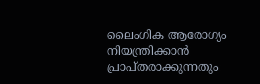ലൈംഗിക ആരോഗ്യം നിയന്ത്രിക്കാൻ പ്രാപ്തരാക്കുന്നതും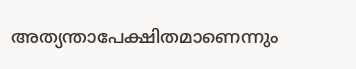അത്യന്താപേക്ഷിതമാണെന്നും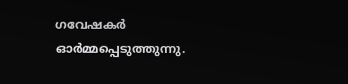ഗവേഷകർ ഓർമ്മപ്പെടുത്തുന്നു.